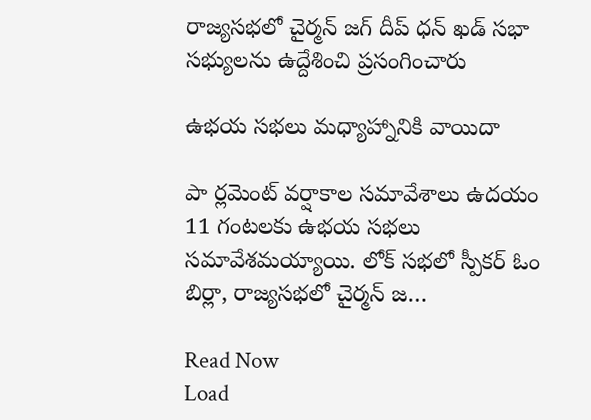రాజ్యసభలో చైర్మన్ జగ్ దీప్ ధన్ ఖడ్ సభా సభ్యులను ఉద్దేశించి ప్రసంగించారు

ఉభయ సభలు మధ్యాహ్నానికి వాయిదా

పా ర్లమెంట్‌ వర్షాకాల సమావేశాలు ఉదయం 11 గంటలకు ఉభయ సభలు సమావేశమయ్యాయి. లోక్ సభలో స్పీకర్ ఓం బిర్లా, రాజ్యసభలో చైర్మన్ జ…

Read Now
Load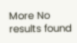More No results found